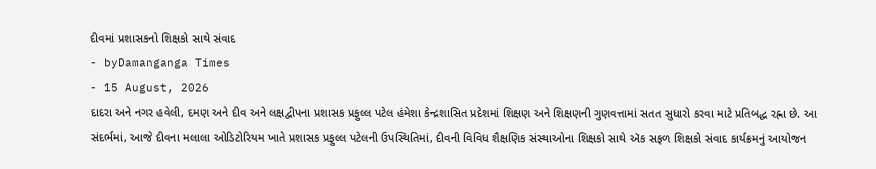દીવમાં પ્રશાસકનો શિક્ષકો સાથે સંવાદ
- byDamanganga Times
- 15 August, 2026
દાદરા અને નગર હવેલી, દમણ અને દીવ અને લક્ષદ્વીપના પ્રશાસક પ્રફુલ્લ પટેલ હંમેશા કેન્દ્રશાસિત પ્રદેશમાં શિક્ષણ અને શિક્ષણની ગુણવત્તામાં સતત સુધારો કરવા માટે પ્રતિબદ્ધ રહ્ના છે. આ સંદર્ભમાં, આજે દીવના મલાલા ઓડિટોરિયમ ખાતે પ્રશાસક પ્રફુલ્લ પટેલની ઉપસ્થિતિમાં, દીવની વિવિધ શૈક્ષણિક સંસ્થાઓના શિક્ષકો સાથે ઍક સફળ શિક્ષકો સંવાદ કાર્યક્રમનું આયોજન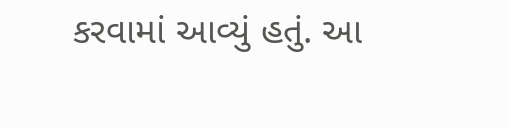કરવામાં આવ્યું હતું. આ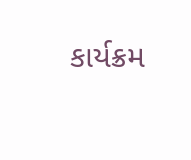કાર્યક્રમ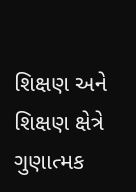શિક્ષણ અને શિક્ષણ ક્ષેત્રે ગુણાત્મક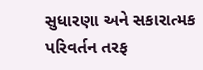સુધારણા અને સકારાત્મક પરિવર્તન તરફ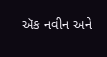ઍક નવીન અને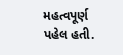મહત્વપૂર્ણ પહેલ હતી.